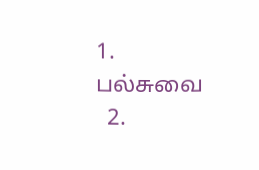1. ப‌ல்சுவை
  2.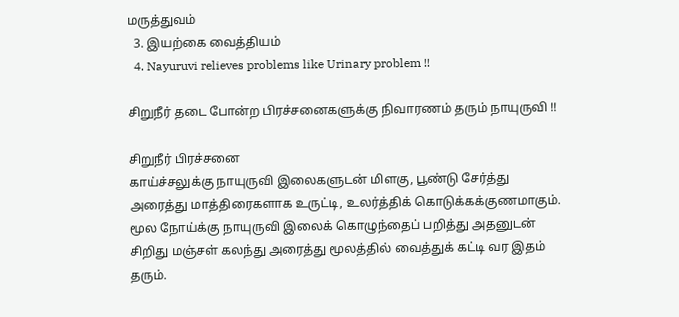மரு‌த்துவ‌ம்
  3. இய‌ற்கை வைத்தியம்
  4. Nayuruvi relieves problems like Urinary problem !!

சிறுநீர் தடை போன்ற பிரச்சனைகளுக்கு நிவாரணம் தரும் நாயுருவி !!

சிறுநீர் பிரச்சனை
காய்ச்சலுக்கு நாயுருவி இலைகளுடன் மிளகு, பூண்டு சேர்த்து அரைத்து மாத்திரைகளாக உருட்டி, உலர்த்திக் கொடுக்கக்குணமாகும். மூல நோய்க்கு நாயுருவி இலைக் கொழுந்தைப் பறித்து அதனுடன் சிறிது மஞ்சள் கலந்து அரைத்து மூலத்தில் வைத்துக் கட்டி வர இதம் தரும்.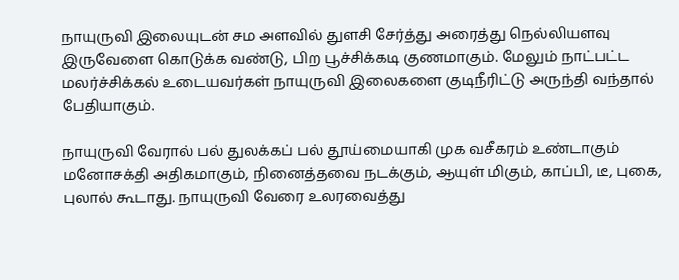நாயுருவி இலையுடன் சம அளவில் துளசி சேர்த்து அரைத்து நெல்லியளவு இருவேளை கொடுக்க வண்டு, பிற பூச்சிக்கடி குணமாகும். மேலும் நாட்பட்ட மலர்ச்சிக்கல் உடையவர்கள் நாயுருவி இலைகளை குடிநீரிட்டு அருந்தி வந்தால் பேதியாகும்.

நாயுருவி வேரால் பல் துலக்கப் பல் தூய்மையாகி முக வசீகரம் உண்டாகும் மனோசக்தி அதிகமாகும், நினைத்தவை நடக்கும், ஆயுள் மிகும், காப்பி, டீ, புகை, புலால் கூடாது. நாயுருவி வேரை உலரவைத்து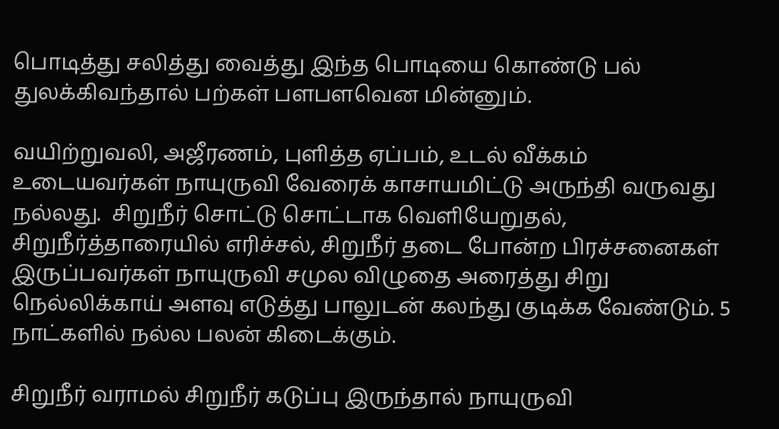பொடித்து சலித்து வைத்து இந்த பொடியை கொண்டு பல் துலக்கிவந்தால் பற்கள் பளபளவென மின்னும்.

வயிற்றுவலி, அஜீரணம், புளித்த ஏப்பம், உடல் வீக்கம் உடையவர்கள் நாயுருவி வேரைக் காசாயமிட்டு அருந்தி வருவது நல்லது.  சிறுநீர் சொட்டு சொட்டாக வெளியேறுதல், சிறுநீர்த்தாரையில் எரிச்சல், சிறுநீர் தடை போன்ற பிரச்சனைகள் இருப்பவர்கள் நாயுருவி சமுல விழுதை அரைத்து சிறு நெல்லிக்காய் அளவு எடுத்து பாலுடன் கலந்து குடிக்க வேண்டும். 5 நாட்களில் நல்ல பலன் கிடைக்கும்.

சிறுநீர் வராமல் சிறுநீர் கடுப்பு இருந்தால் நாயுருவி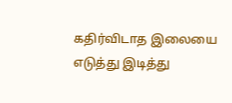கதிர்விடாத இலையை எடுத்து இடித்து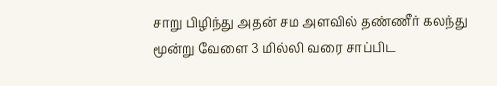சாறு பிழிந்து அதன் சம அளவில் தண்ணீர் கலந்து மூன்று வேளை 3 மில்லி வரை சாப்பிட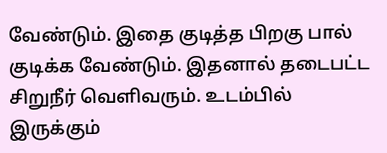வேண்டும். இதை குடித்த பிறகு பால் குடிக்க வேண்டும். இதனால் தடைபட்ட சிறுநீர் வெளிவரும். உடம்பில் இருக்கும்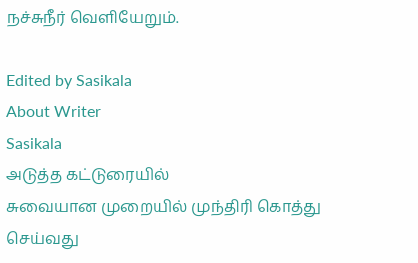நச்சுநீர் வெளியேறும்.

Edited by Sasikala
About Writer
Sasikala
அடுத்த கட்டுரையில்
சுவையான முறையில் முந்திரி கொத்து செய்வது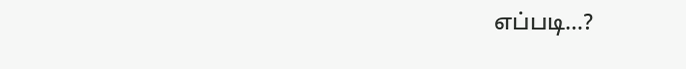எப்படி...?